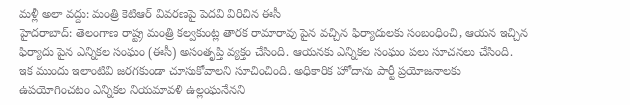మళ్లీ అలా వద్దు: మంత్రి కెటిఆర్ వివరణపై పెదవి విరిచిన ఈసీ
హైదరాబాద్: తెలంగాణ రాష్ట్ర మంత్రి కల్వకుంట్ల తారక రామారావు పైన వచ్చిన ఫిర్యాదులకు సంబంధించి, ఆయన ఇచ్చిన ఫిర్యాదు పైన ఎన్నికల సంఘం (ఈసీ) అసంతృప్తి వ్యక్తం చేసింది. ఆయనకు ఎన్నికల సంఘం పలు సూచనలు చేసింది.
ఇక ముందు ఇలాంటివి జరగకుండా చూసుకోవాలని సూచించింది. అధికారిక హోదాను పార్టీ ప్రయోజనాలకు ఉపయోగించటం ఎన్నికల నియమావళి ఉల్లంఘనేనని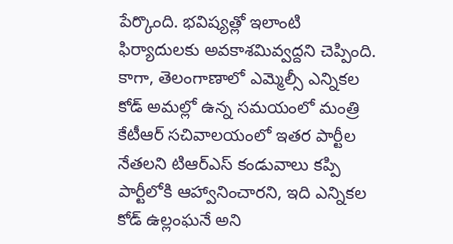పేర్కొంది. భవిష్యత్లో ఇలాంటి ఫిర్యాదులకు అవకాశమివ్వద్దని చెప్పింది.
కాగా, తెలంగాణాలో ఎమ్మెల్సీ ఎన్నికల కోడ్ అమల్లో ఉన్న సమయంలో మంత్రి కేటీఆర్ సచివాలయంలో ఇతర పార్టీల నేతలని టిఆర్ఎస్ కండువాలు కప్పి పార్టీలోకి ఆహ్వానించారని, ఇది ఎన్నికల కోడ్ ఉల్లంఘనే అని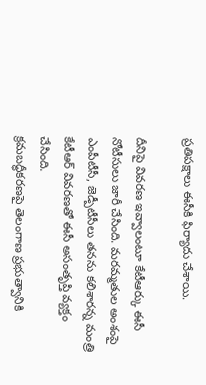ప్రతిపక్షాలు ఈసీకి ఫిర్యాదు చేశాయి.

దీనిపై వివరణ ఇవ్వాలంటూ కేటీఆర్కు ఈసీ నోటీసులు జారీ చేసింది. మరమ్మతుల అంశంపై ఎంపీటీసీ, జెడ్పీటీసీలు తనను కలిశారన్న మంత్రి కేటీఆర్ వివరణతో ఈసీ అసంతృప్తి వ్యక్తం చేసింది.
క్రమబద్ధీకరణపై తెలంగాణ ప్రభుత్వానికి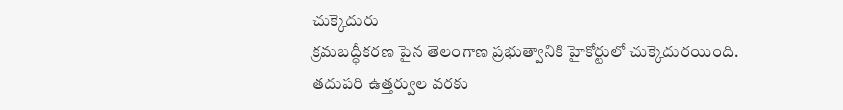చుక్కెదురు
క్రమబద్ధీకరణ పైన తెలంగాణ ప్రభుత్వానికి హైకోర్టులో చుక్కెదురయింది. తదుపరి ఉత్తర్వుల వరకు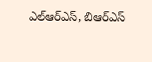ఎల్ఆర్ఎస్, బిఆర్ఎస్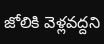జోలికి వెళ్లవద్దని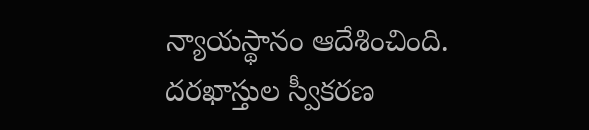న్యాయస్థానం ఆదేశించింది. దరఖాస్తుల స్వీకరణ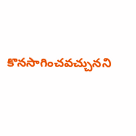కొనసాగించవచ్చునని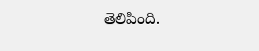తెలిపింది.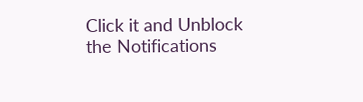Click it and Unblock the Notifications